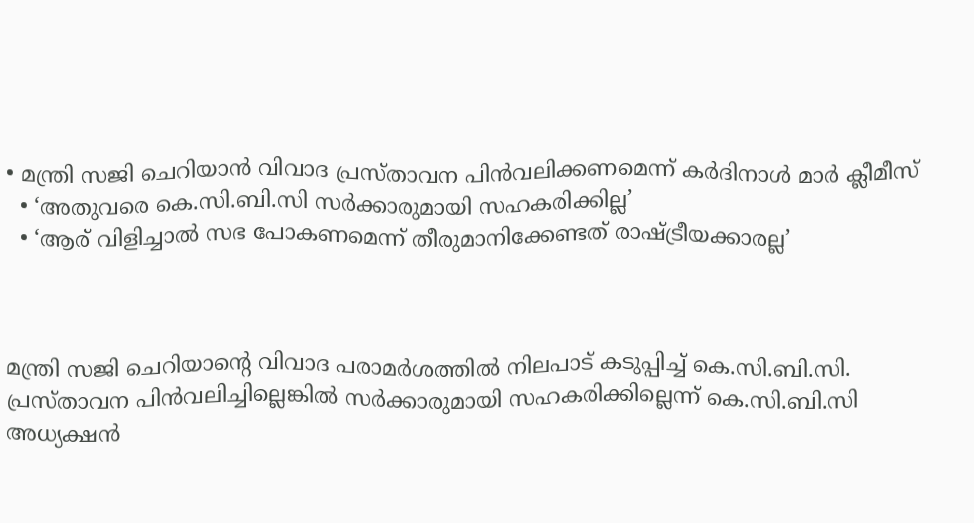• മന്ത്രി സജി ചെറിയാന്‍ വിവാദ പ്രസ്താവന പിന്‍വലിക്കണമെന്ന് കര്‍ദിനാള്‍ മാര്‍ ക്ലീമീസ്
  • ‘അതുവരെ കെ.സി.ബി.സി സര്‍ക്കാരുമായി സഹകരിക്കില്ല’
  • ‘ആര് വിളിച്ചാല്‍ സഭ പോകണമെന്ന് തീരുമാനിക്കേണ്ടത് രാഷ്ട്രീയക്കാരല്ല’



മന്ത്രി സജി ചെറിയാന്റെ വിവാദ പരാമര്‍ശത്തില്‍ നിലപാട് കടുപ്പിച്ച് കെ.സി.ബി.സി. പ്രസ്താവന പിന്‍വലിച്ചില്ലെങ്കില്‍ സര്‍ക്കാരുമായി സഹകരിക്കില്ലെന്ന് കെ.സി.ബി.സി അധ്യക്ഷന്‍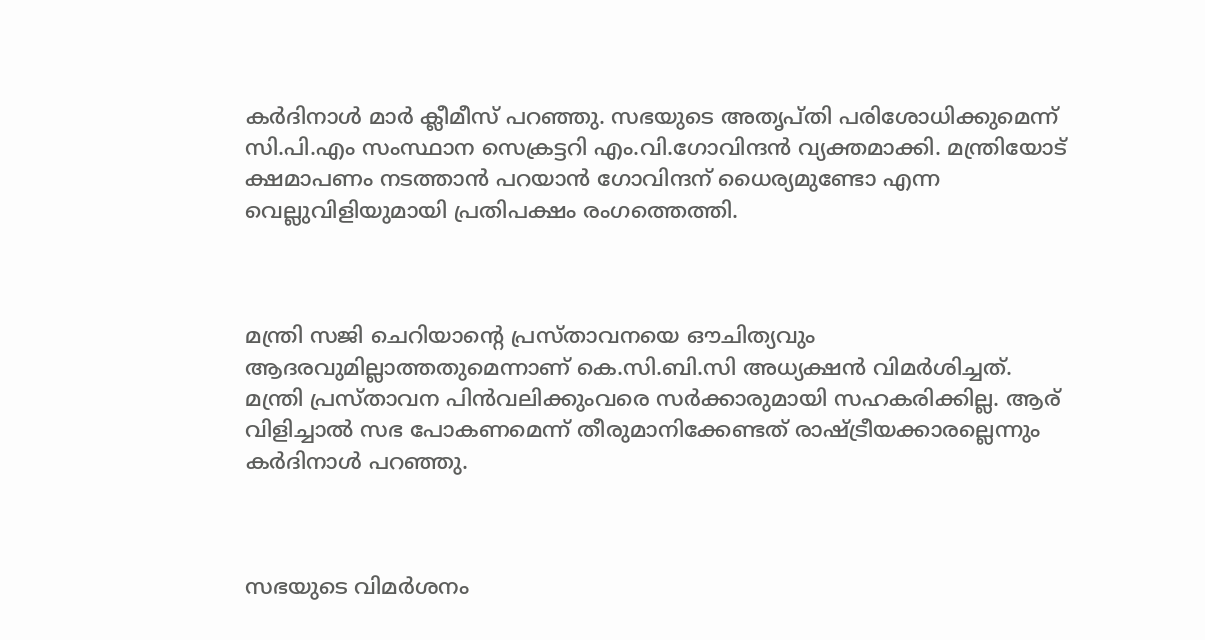കര്‍ദിനാള്‍ മാര്‍ ക്ലീമീസ് പറഞ്ഞു. സഭയുടെ അതൃപ്തി പരിശോധിക്കുമെന്ന് സി.പി.എം സംസ്ഥാന സെക്രട്ടറി എം.വി.ഗോവിന്ദന്‍ വ്യക്തമാക്കി. മന്ത്രിയോട് ക്ഷമാപണം നടത്താന്‍ പറയാന്‍ ഗോവിന്ദന് ധൈര്യമുണ്ടോ എന്ന വെല്ലുവിളിയുമായി പ്രതിപക്ഷം രംഗത്തെത്തി.



മന്ത്രി സജി ചെറിയാന്‍റെ പ്രസ്താവനയെ ഔചിത്യവും ആദരവുമില്ലാത്തതുമെന്നാണ് കെ.സി.ബി.സി അധ്യക്ഷന്‍ വിമര്‍ശിച്ചത്. മന്ത്രി പ്രസ്താവന പിന്‍വലിക്കുംവരെ സര്‍ക്കാരുമായി സഹകരിക്കില്ല. ആര് വിളിച്ചാല്‍ സഭ പോകണമെന്ന് തീരുമാനിക്കേണ്ടത് രാഷ്ട്രീയക്കാരല്ലെന്നും കര്‍ദിനാള്‍ പറഞ്ഞു.



സഭയുടെ വിമര്‍ശനം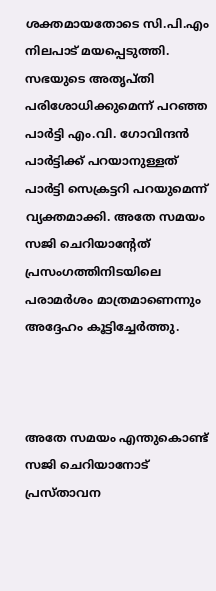ശക്തമായതോടെ സി.പി.എം നിലപാട് മയപ്പെടുത്തി. സഭയുടെ അതൃപ്തി പരിശോധിക്കുമെന്ന് പറഞ്ഞ പാര്‍ട്ടി എം.വി. ഗോവിന്ദന്‍ പാര്‍ട്ടിക്ക് പറയാനുള്ളത് പാര്‍ട്ടി സെക്രട്ടറി പറയുമെന്ന് വ്യക്തമാക്കി. അതേ സമയം സജി ചെറിയാന്‍റേത് പ്രസംഗത്തിനിടയിലെ പരാമര്‍ശം മാത്രമാണെന്നും അദ്ദേഹം കൂട്ടിച്ചേര്‍ത്തു.



അതേ സമയം എന്തുകൊണ്ട് സജി ചെറിയാനോട് പ്രസ്താവന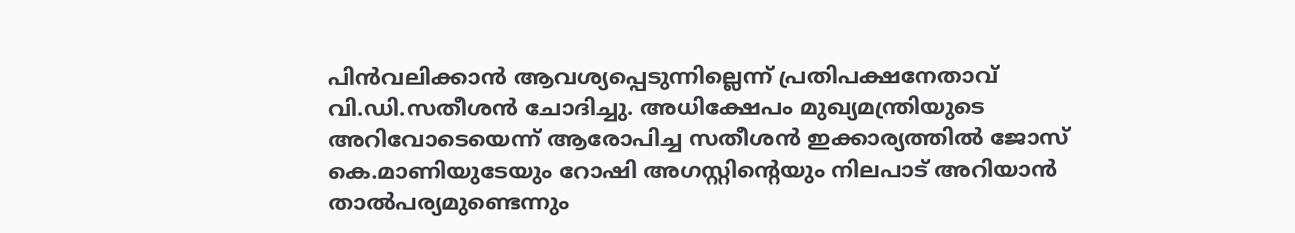പിന്‍വലിക്കാന്‍ ആവശ്യപ്പെടുന്നില്ലെന്ന് പ്രതിപക്ഷനേതാവ് വി.ഡി.സതീശന്‍ ചോദിച്ചു. അധിക്ഷേപം മുഖ്യമന്ത്രിയുടെ അറിവോടെയെന്ന് ആരോപിച്ച സതീശന്‍ ഇക്കാര്യത്തില്‍ ജോസ് കെ.മാണിയുടേയും റോഷി അഗസ്റ്റിന്റെയും നിലപാട് അറിയാന്‍ താല്‍പര്യമുണ്ടെന്നും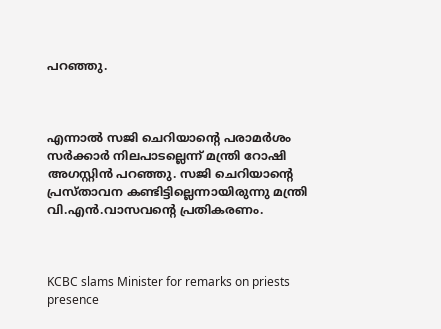പറഞ്ഞു.



എന്നാല്‍ സജി ചെറിയാന്‍റെ പരാമര്‍ശം സര്‍ക്കാര്‍ നിലപാടല്ലെന്ന് മന്ത്രി റോഷി അഗസ്റ്റിന്‍ പറഞ്ഞു. സജി ചെറിയാന്‍റെ പ്രസ്താവന കണ്ടിട്ടില്ലെന്നായിരുന്നു മന്ത്രി വി.എന്‍.വാസവന്‍റെ പ്രതികരണം.



KCBC slams Minister for remarks on priests presence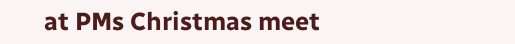at PMs Christmas meet